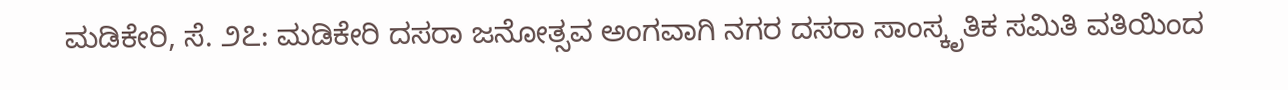ಮಡಿಕೇರಿ, ಸೆ. ೨೭: ಮಡಿಕೇರಿ ದಸರಾ ಜನೋತ್ಸವ ಅಂಗವಾಗಿ ನಗರ ದಸರಾ ಸಾಂಸ್ಕೃತಿಕ ಸಮಿತಿ ವತಿಯಿಂದ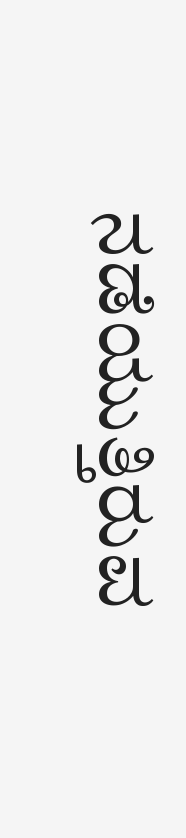ನಡೆಯುತ್ತಿರುವ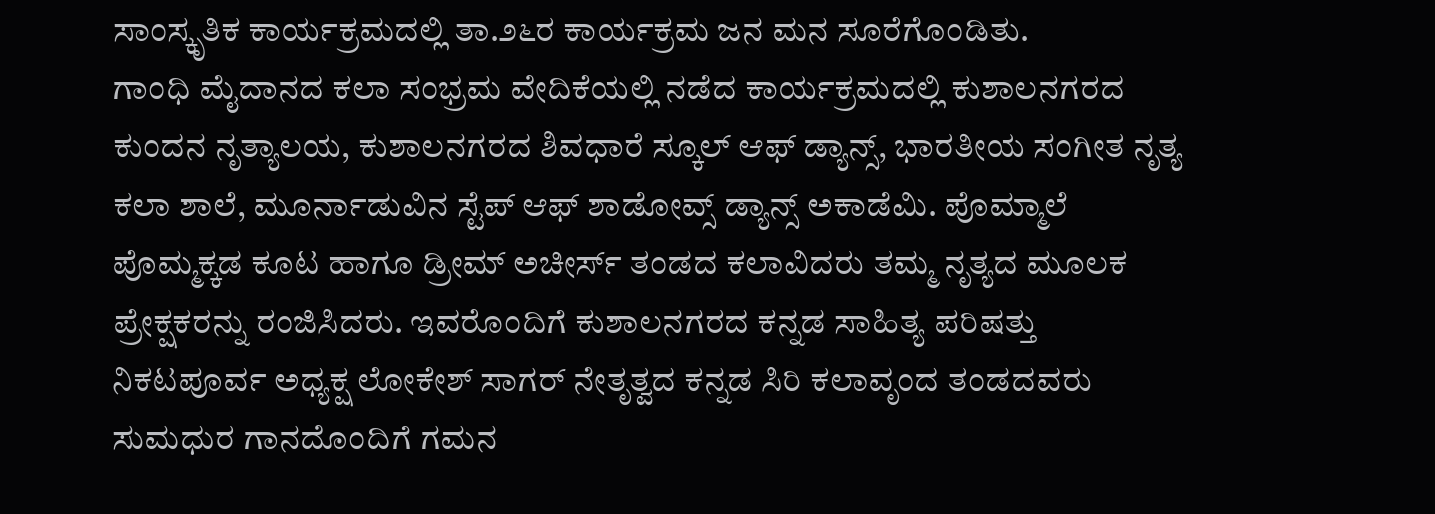ಸಾಂಸ್ಕೃತಿಕ ಕಾರ್ಯಕ್ರಮದಲ್ಲಿ ತಾ.೨೬ರ ಕಾರ್ಯಕ್ರಮ ಜನ ಮನ ಸೂರೆಗೊಂಡಿತು.
ಗಾಂಧಿ ಮೈದಾನದ ಕಲಾ ಸಂಭ್ರಮ ವೇದಿಕೆಯಲ್ಲಿ ನಡೆದ ಕಾರ್ಯಕ್ರಮದಲ್ಲಿ ಕುಶಾಲನಗರದ ಕುಂದನ ನೃತ್ಯಾಲಯ, ಕುಶಾಲನಗರದ ಶಿವಧಾರೆ ಸ್ಕೂಲ್ ಆಫ್ ಡ್ಯಾನ್ಸ್, ಭಾರತೀಯ ಸಂಗೀತ ನೃತ್ಯ ಕಲಾ ಶಾಲೆ, ಮೂರ್ನಾಡುವಿನ ಸ್ಟೆಪ್ ಆಫ್ ಶಾಡೋವ್ಸ್ ಡ್ಯಾನ್ಸ್ ಅಕಾಡೆಮಿ. ಪೊಮ್ಮಾಲೆ ಪೊಮ್ಮಕ್ಕಡ ಕೂಟ ಹಾಗೂ ಡ್ರೀಮ್ ಅಚೀರ್ಸ್ ತಂಡದ ಕಲಾವಿದರು ತಮ್ಮ ನೃತ್ಯದ ಮೂಲಕ ಪ್ರೇಕ್ಷಕರನ್ನು ರಂಜಿಸಿದರು. ಇವರೊಂದಿಗೆ ಕುಶಾಲನಗರದ ಕನ್ನಡ ಸಾಹಿತ್ಯ ಪರಿಷತ್ತು ನಿಕಟಪೂರ್ವ ಅಧ್ಯಕ್ಷ ಲೋಕೇಶ್ ಸಾಗರ್ ನೇತೃತ್ವದ ಕನ್ನಡ ಸಿರಿ ಕಲಾವೃಂದ ತಂಡದವರು ಸುಮಧುರ ಗಾನದೊಂದಿಗೆ ಗಮನ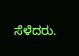ಸೆಳೆದರು.